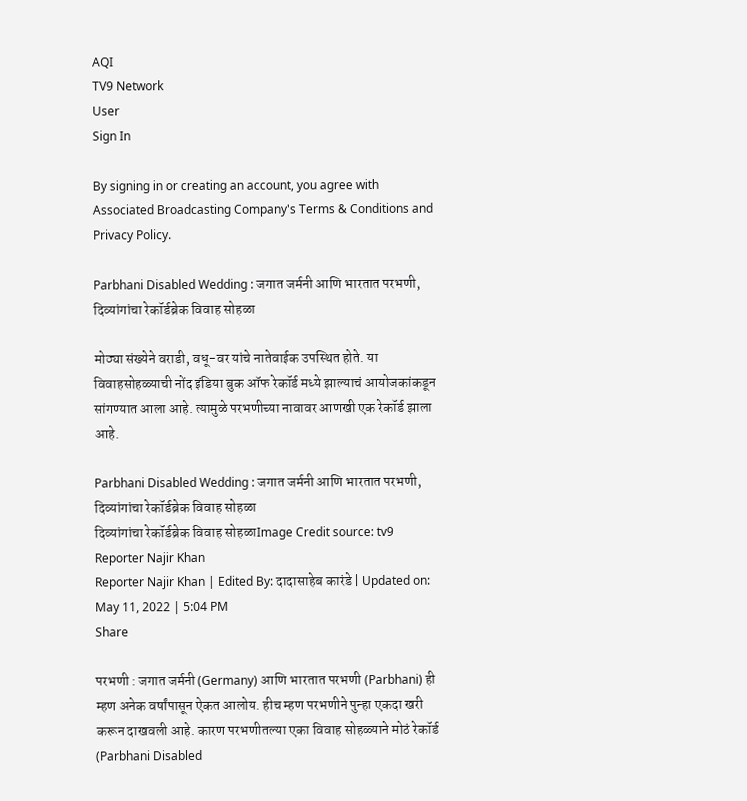AQI
TV9 Network
User
Sign In

By signing in or creating an account, you agree with Associated Broadcasting Company's Terms & Conditions and Privacy Policy.

Parbhani Disabled Wedding : जगात जर्मनी आणि भारतात परभणी, दिव्यांगांचा रेकॉर्डब्रेक विवाह सोहळा

मोठ्या संख्येने वराडी, वधू-वर यांचे नातेवाईक उपस्थित होते. या विवाहसोहळ्याची नोंद इंडिया बुक ऑफ रेकॉर्ड मध्ये झाल्याचं आयोजकांकडून सांगण्यात आला आहे. त्यामुळे परभणीच्या नावावर आणखी एक रेकॉर्ड झाला आहे.

Parbhani Disabled Wedding : जगात जर्मनी आणि भारतात परभणी, दिव्यांगांचा रेकॉर्डब्रेक विवाह सोहळा
दिव्यांगांचा रेकॉर्डब्रेक विवाह सोहळाImage Credit source: tv9
Reporter Najir Khan
Reporter Najir Khan | Edited By: दादासाहेब कारंडे | Updated on: May 11, 2022 | 5:04 PM
Share

परभणी : जगात जर्मनी (Germany) आणि भारतात परभणी (Parbhani) ही म्हण अनेक वर्षांपासून ऐकत आलोय. हीच म्हण परभणीने पुन्हा एकदा खरी करून दाखवली आहे. कारण परभणीतल्या एका विवाह सोहळ्याने मोठं रेकॉर्ड (Parbhani Disabled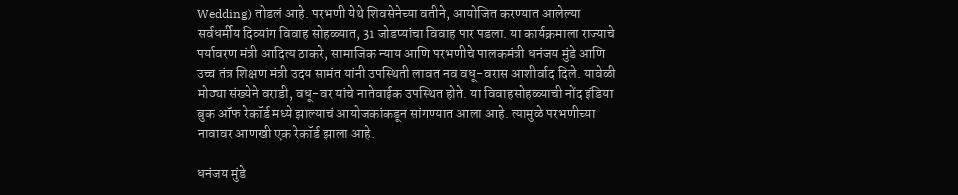Wedding) तोडलं आहे. परभणी येथे शिवसेनेच्या वतीने, आयोजित करण्यात आलेल्या सर्वधर्मीय दिव्यांग विवाह सोहळ्यात, 31 जोडप्यांचा विवाह पार पडला. या कार्यक्रमाला राज्याचे पर्यावरण मंत्री आदित्य ठाकरे, सामाजिक न्याय आणि परभणीचे पालकमंत्री धनंजय मुंडे आणि उच्च तंत्र शिक्षण मंत्री उदय सामंत यांनी उपस्थिती लावत नव वधू-वरास आशीर्वाद दिले. यावेळी मोठ्या संख्येने वराडी, वधू-वर यांचे नातेवाईक उपस्थित होते. या विवाहसोहळ्याची नोंद इंडिया बुक ऑफ रेकॉर्ड मध्ये झाल्याचं आयोजकांकडून सांगण्यात आला आहे. त्यामुळे परभणीच्या नावावर आणखी एक रेकॉर्ड झाला आहे.

धनंजय मुंडे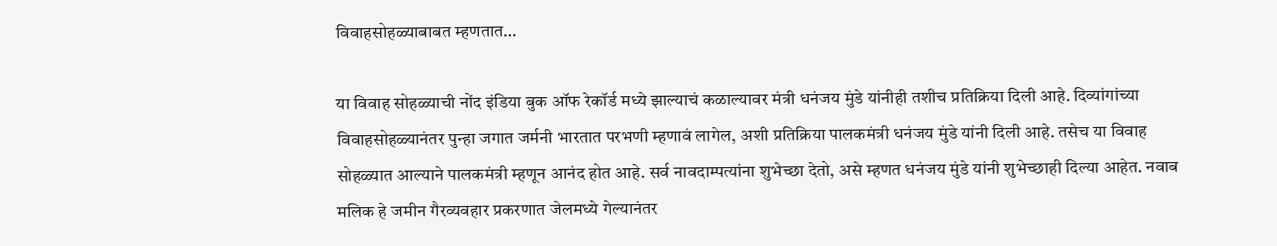विवाहसोहळ्याबाबत म्हणतात…

या विवाह सोहळ्याची नोंद इंडिया बुक ऑफ रेकॉर्ड मध्ये झाल्याचं कळाल्यावर मंत्री धनंजय मुंडे यांनीही तशीच प्रतिक्रिया दिली आहे. दिव्यांगांच्या विवाहसोहळ्यानंतर पुन्हा जगात जर्मनी भारतात परभणी म्हणावं लागेल, अशी प्रतिक्रिया पालकमंत्री धनंजय मुंडे यांनी दिली आहे. तसेच या विवाह सोहळ्यात आल्याने पालकमंत्री म्हणून आनंद होत आहे. सर्व नावदाम्पत्यांना शुभेच्छा देतो, असे म्हणत धनंजय मुंडे यांनी शुभेच्छाही दिल्या आहेत. नवाब मलिक हे जमीन गैरव्यवहार प्रकरणात जेलमध्ये गेल्यानंतर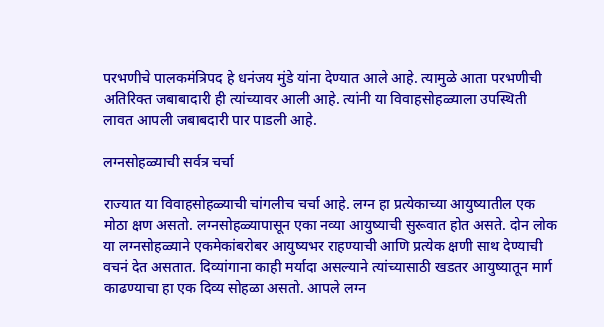परभणीचे पालकमंत्रिपद हे धनंजय मुंडे यांना देण्यात आले आहे. त्यामुळे आता परभणीची अतिरिक्त जबाबादारी ही त्यांच्यावर आली आहे. त्यांनी या विवाहसोहळ्याला उपस्थिती लावत आपली जबाबदारी पार पाडली आहे.

लग्नसोहळ्याची सर्वत्र चर्चा

राज्यात या विवाहसोहळ्याची चांगलीच चर्चा आहे. लग्न हा प्रत्येकाच्या आयुष्यातील एक मोठा क्षण असतो. लग्नसोहळ्यापासून एका नव्या आयुष्याची सुरूवात होत असते. दोन लोक या लग्नसोहळ्याने एकमेकांबरोबर आयुष्यभर राहण्याची आणि प्रत्येक क्षणी साथ देण्याची वचनं देत असतात. दिव्यांगाना काही मर्यादा असल्याने त्यांच्यासाठी खडतर आयुष्यातून मार्ग काढण्याचा हा एक दिव्य सोहळा असतो. आपले लग्न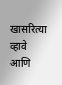खासरित्या व्हावे आणि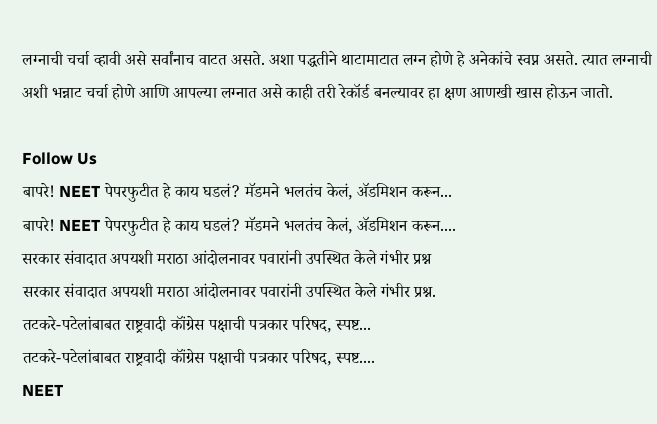लग्नाची चर्चा व्हावी असे सर्वांनाच वाटत असते. अशा पद्धतीने थाटामाटात लग्न होणे हे अनेकांचे स्वप्न असते. त्यात लग्नाची अशी भन्नाट चर्चा होणे आणि आपल्या लग्नात असे काही तरी रेकॉर्ड बनल्यावर हा क्षण आणखी खास होऊन जातो.

Follow Us
बापरे! NEET पेपरफुटीत हे काय घडलं? मॅडमने भलतंच केलं, ॲडमिशन करून...
बापरे! NEET पेपरफुटीत हे काय घडलं? मॅडमने भलतंच केलं, ॲडमिशन करून....
सरकार संवादात अपयशी मराठा आंदोलनावर पवारांनी उपस्थित केले गंभीर प्रश्न
सरकार संवादात अपयशी मराठा आंदोलनावर पवारांनी उपस्थित केले गंभीर प्रश्न.
तटकरे-पटेलांबाबत राष्ट्रवादी कॉंग्रेस पक्षाची पत्रकार परिषद, स्पष्ट...
तटकरे-पटेलांबाबत राष्ट्रवादी कॉंग्रेस पक्षाची पत्रकार परिषद, स्पष्ट....
NEET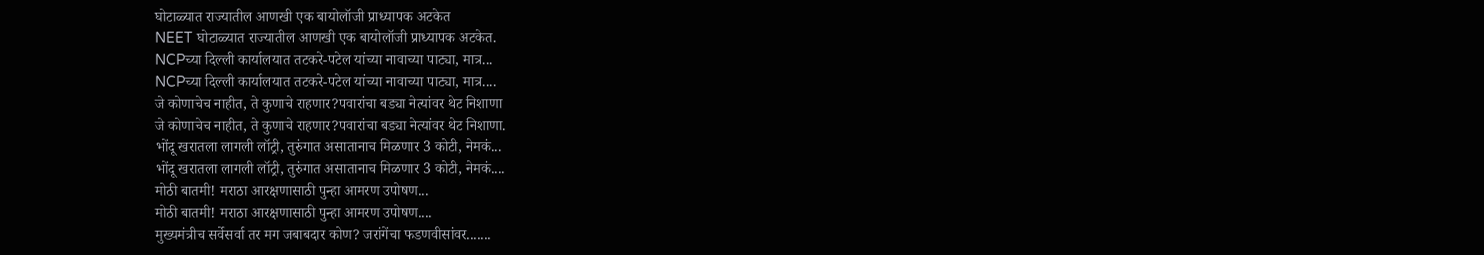घोटाळ्यात राज्यातील आणखी एक बायोलॉजी प्राध्यापक अटकेत
NEET घोटाळ्यात राज्यातील आणखी एक बायोलॉजी प्राध्यापक अटकेत.
NCPच्या दिल्ली कार्यालयात तटकरे-पटेल यांच्या नावाच्या पाट्या, मात्र...
NCPच्या दिल्ली कार्यालयात तटकरे-पटेल यांच्या नावाच्या पाट्या, मात्र....
जे कोणाचेच नाहीत, ते कुणाचे राहणार?पवारांचा बड्या नेत्यांवर थेट निशाणा
जे कोणाचेच नाहीत, ते कुणाचे राहणार?पवारांचा बड्या नेत्यांवर थेट निशाणा.
भोंदू खरातला लागली लॉट्री, तुरुंगात असातानाच मिळणार 3 कोटी, नेमकं...
भोंदू खरातला लागली लॉट्री, तुरुंगात असातानाच मिळणार 3 कोटी, नेमकं....
मोठी बातमी! मराठा आरक्षणासाठी पुन्हा आमरण उपोषण...
मोठी बातमी! मराठा आरक्षणासाठी पुन्हा आमरण उपोषण....
मुख्यमंत्रीच सर्वेसर्वा तर मग जबाबदार कोण? जरांगेंचा फडणवीसांवर.......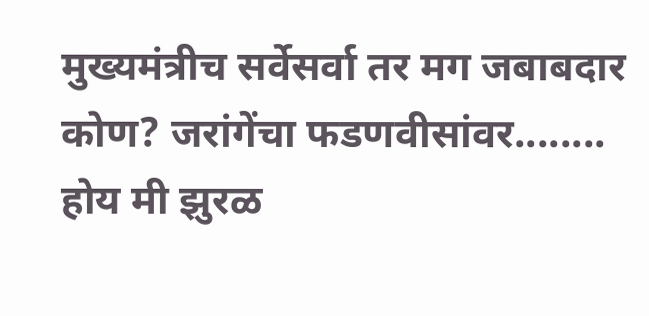मुख्यमंत्रीच सर्वेसर्वा तर मग जबाबदार कोण? जरांगेंचा फडणवीसांवर........
होय मी झुरळ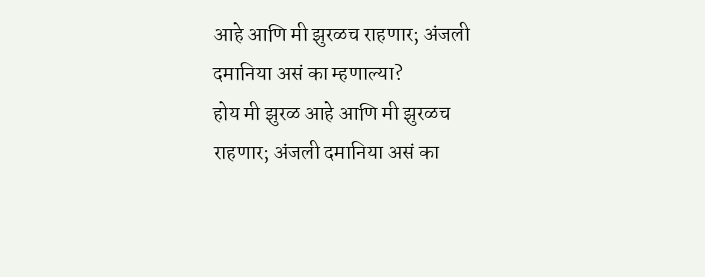आहे आणि मी झुरळच राहणार; अंजली दमानिया असं का म्हणाल्या?
होय मी झुरळ आहे आणि मी झुरळच राहणार; अंजली दमानिया असं का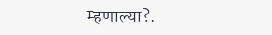म्हणाल्या?.